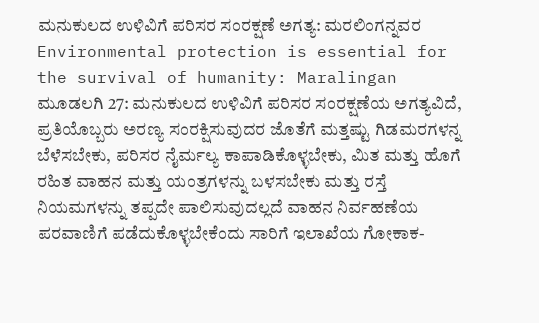ಮನುಕುಲದ ಉಳಿವಿಗೆ ಪರಿಸರ ಸಂರಕ್ಷಣೆ ಅಗತ್ಯ: ಮರಲಿಂಗನ್ನವರ
Environmental protection is essential for the survival of humanity: Maralingan
ಮೂಡಲಗಿ 27: ಮನುಕುಲದ ಉಳಿವಿಗೆ ಪರಿಸರ ಸಂರಕ್ಷಣೆಯ ಅಗತ್ಯವಿದೆ, ಪ್ರತಿಯೊಬ್ಬರು ಅರಣ್ಯ ಸಂರಕ್ಷಿಸುವುದರ ಜೊತೆಗೆ ಮತ್ತಷ್ಟು ಗಿಡಮರಗಳನ್ನ ಬೆಳೆಸಬೇಕು, ಪರಿಸರ ನೈರ್ಮಲ್ಯ ಕಾಪಾಡಿಕೊಳ್ಳಬೇಕು, ಮಿತ ಮತ್ತು ಹೊಗೆ ರಹಿತ ವಾಹನ ಮತ್ತು ಯಂತ್ರಗಳನ್ನು ಬಳಸಬೇಕು ಮತ್ತು ರಸ್ತೆ ನಿಯಮಗಳನ್ನು ತಪ್ಪದೇ ಪಾಲಿಸುವುದಲ್ಲದೆ ವಾಹನ ನಿರ್ವಹಣೆಯ ಪರವಾಣಿಗೆ ಪಡೆದುಕೊಳ್ಳಬೇಕೆಂದು ಸಾರಿಗೆ ಇಲಾಖೆಯ ಗೋಕಾಕ-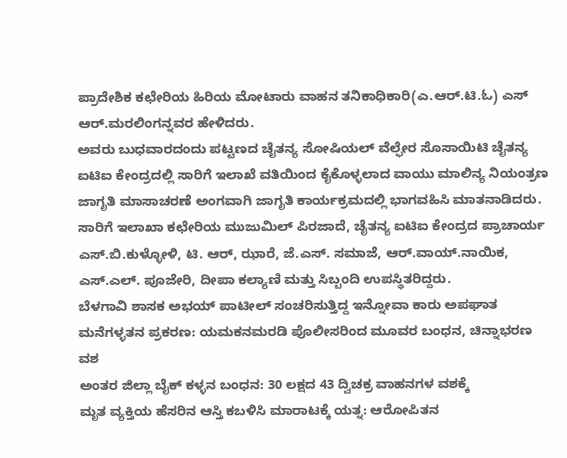ಪ್ರಾದೇಶಿಕ ಕಛೇರಿಯ ಹಿರಿಯ ಮೋಟಾರು ವಾಹನ ತನಿಕಾಧಿಕಾರಿ(ಎ.ಆರ್.ಟಿ.ಓ) ಎಸ್ ಆರ್.ಮರಲಿಂಗನ್ನವರ ಹೇಳಿದರು.
ಅವರು ಬುಧವಾರದಂದು ಪಟ್ಟಣದ ಚೈತನ್ಯ ಸೋಷಿಯಲ್ ವೆಲ್ಫೇರ ಸೊಸಾಯಿಟಿ ಚೈತನ್ಯ ಐಟಿಐ ಕೇಂದ್ರದಲ್ಲಿ ಸಾರಿಗೆ ಇಲಾಖೆ ವತಿಯಿಂದ ಕೈಕೊಳ್ಳಲಾದ ವಾಯು ಮಾಲಿನ್ಯ ನಿಯಂತ್ರಣ ಜಾಗೃತಿ ಮಾಸಾಚರಣೆ ಅಂಗವಾಗಿ ಜಾಗೃತಿ ಕಾರ್ಯಕ್ರಮದಲ್ಲಿ ಭಾಗವಹಿಸಿ ಮಾತನಾಡಿದರು.
ಸಾರಿಗೆ ಇಲಾಖಾ ಕಛೇರಿಯ ಮುಜುಮಿಲ್ ಪಿರಜಾದೆ, ಚೈತನ್ಯ ಐಟಿಐ ಕೇಂದ್ರದ ಪ್ರಾಚಾರ್ಯ ಎಸ್.ಬಿ.ಕುಳ್ಳೋಳಿ, ಟಿ. ಆರ್, ಝಾರೆ, ಜೆ.ಎಸ್. ಸಮಾಜೆ, ಆರ್.ವಾಯ್.ನಾಯಿಕ, ಎಸ್.ಎಲ್. ಪೂಜೇರಿ, ದೀಪಾ ಕಲ್ಯಾಣಿ ಮತ್ತು ಸಿಬ್ಬಂದಿ ಉಪಸ್ಥಿತರಿದ್ದರು.
ಬೆಳಗಾವಿ ಶಾಸಕ ಅಭಯ್ ಪಾಟೀಲ್ ಸಂಚರಿಸುತ್ತಿದ್ದ ಇನ್ನೋವಾ ಕಾರು ಅಪಘಾತ
ಮನೆಗಳ್ಳತನ ಪ್ರಕರಣ: ಯಮಕನಮರಡಿ ಪೊಲೀಸರಿಂದ ಮೂವರ ಬಂಧನ, ಚಿನ್ನಾಭರಣ ವಶ
ಅಂತರ ಜಿಲ್ಲಾ ಬೈಕ್ ಕಳ್ಳನ ಬಂಧನ: 30 ಲಕ್ಷದ 43 ದ್ವಿಚಕ್ರ ವಾಹನಗಳ ವಶಕ್ಕೆ
ಮೃತ ವ್ಯಕ್ತಿಯ ಹೆಸರಿನ ಆಸ್ತಿ ಕಬಳಿಸಿ ಮಾರಾಟಕ್ಕೆ ಯತ್ನ: ಆರೋಪಿತನ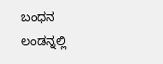ಬಂಧನ
ಲಂಡನ್ನಲ್ಲಿ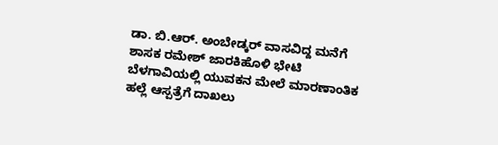ಡಾ. ಬಿ.ಆರ್. ಅಂಬೇಡ್ಕರ್ ವಾಸವಿದ್ದ ಮನೆಗೆ ಶಾಸಕ ರಮೇಶ್ ಜಾರಕಿಹೊಳಿ ಭೇಟಿ
ಬೆಳಗಾವಿಯಲ್ಲಿ ಯುವಕನ ಮೇಲೆ ಮಾರಣಾಂತಿಕ ಹಲ್ಲೆ ಆಸ್ಪತ್ರೆಗೆ ದಾಖಲು